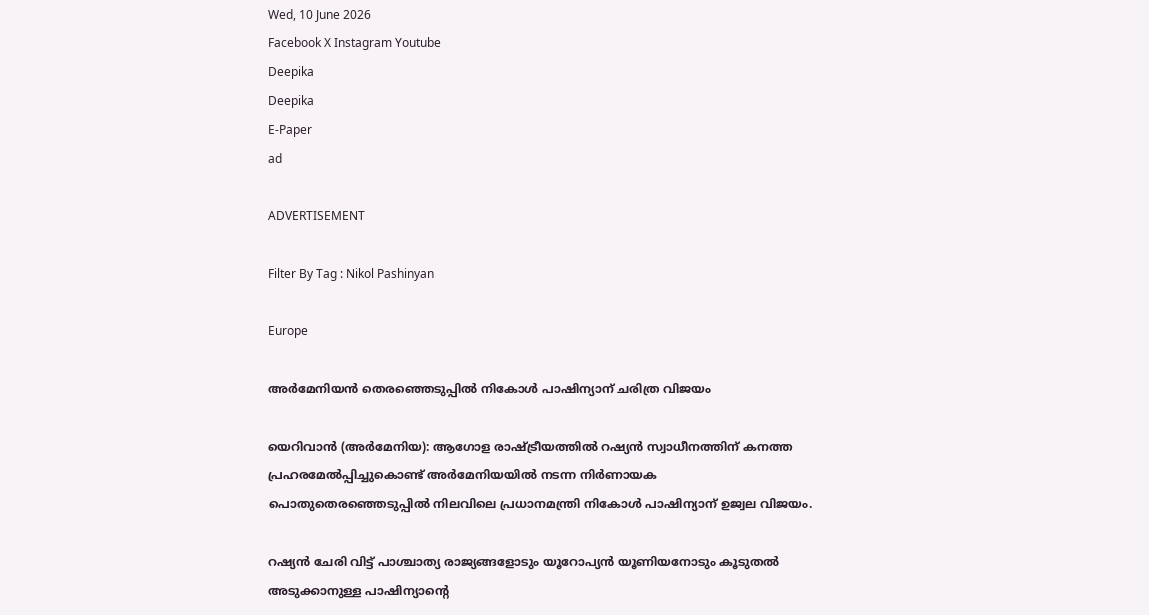Wed, 10 June 2026
Facebook X Instagram Youtube
Deepika
Deepika
E-Paper
ad

ADVERTISEMENT

Filter By Tag : Nikol Pashinyan

Europe

അർമേനിയൻ തെരഞ്ഞെടുപ്പിൽ നികോൾ പാഷിന്യാന് ചരിത്ര വിജയം

യെറിവാൻ (അർമേനിയ): ആഗോള രാഷ്ട്രീയത്തിൽ റഷ്യൻ സ്വാധീനത്തിന് കനത്ത പ്രഹരമേൽപ്പിച്ചുകൊണ്ട് അർമേനിയയിൽ നടന്ന നിർണായക പൊതുതെരഞ്ഞെടുപ്പിൽ നിലവിലെ പ്രധാനമന്ത്രി നികോൾ പാഷിന്യാന് ഉജ്വല വിജയം.

റഷ്യൻ ചേരി വിട്ട് പാശ്ചാത്യ രാജ്യങ്ങളോടും യൂറോപ്യൻ യൂണിയനോടും കൂടുതൽ അടുക്കാനുള്ള പാഷിന്യാന്‍റെ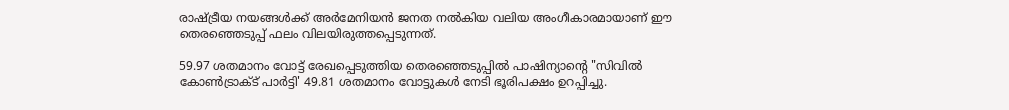രാഷ്‌ട്രീയ നയങ്ങൾക്ക് അർമേനിയൻ ജനത നൽകിയ വലിയ അംഗീകാരമായാണ് ഈ തെരഞ്ഞെടുപ്പ് ഫലം വിലയിരുത്തപ്പെടുന്നത്.

59.97 ശതമാനം വോട്ട് രേഖപ്പെടുത്തിയ തെരഞ്ഞെടുപ്പിൽ പാഷിന്യാന്‍റെ "സിവിൽ കോൺട്രാക്ട് പാർട്ടി' 49.81 ശതമാനം വോട്ടുകൾ നേടി ഭൂരിപക്ഷം ഉറപ്പിച്ചു.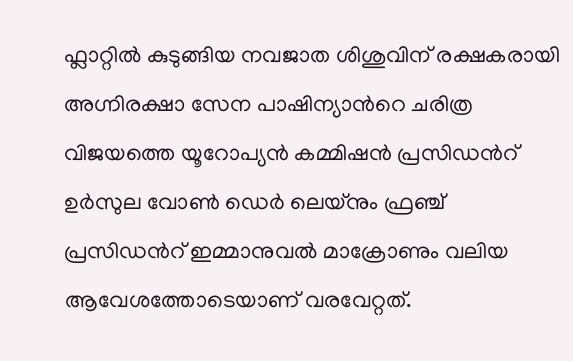ഫ്ലാറ്റിൽ കുടുങ്ങിയ നവജാത ശിശുവിന് രക്ഷകരായി അഗ്നിരക്ഷാ സേന പാഷിന്യാന്‍റെ ചരിത്ര വിജയത്തെ യൂറോപ്യൻ കമ്മിഷൻ പ്രസിഡന്‍റ് ഉർസുല വോൺ ഡെർ ലെയ്‌നും ഫ്രഞ്ച് പ്രസിഡന്‍റ് ഇമ്മാനുവൽ മാക്രോണും വലിയ ആവേശത്തോടെയാണ് വരവേറ്റത്.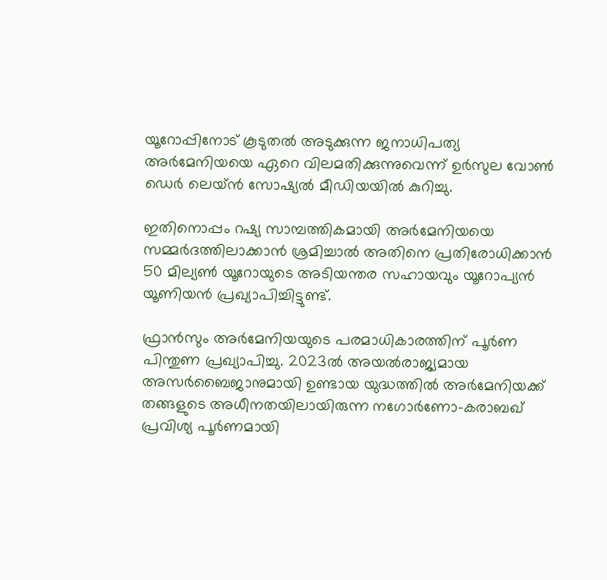യൂറോപ്പിനോട് കൂടുതൽ അടുക്കുന്ന ജനാധിപത്യ അർമേനിയയെ ഏറെ വിലമതിക്കുന്നുവെന്ന് ഉർസുല വോൺ ഡെർ ലെയ്ൻ സോഷ്യൽ മീഡിയയിൽ കുറിച്ചു.

ഇതിനൊപ്പം റഷ്യ സാമ്പത്തികമായി അർമേനിയയെ സമ്മർദത്തിലാക്കാൻ ശ്രമിച്ചാൽ അതിനെ പ്രതിരോധിക്കാൻ 50 മില്യൺ യൂറോയുടെ അടിയന്തര സഹായവും യൂറോപ്യൻ യൂണിയൻ പ്രഖ്യാപിച്ചിട്ടുണ്ട്.

ഫ്രാൻസും അർമേനിയയുടെ പരമാധികാരത്തിന് പൂർണ പിന്തുണ പ്രഖ്യാപിച്ചു. 2023ൽ അയൽരാജ്യമായ അസർബൈജാനുമായി ഉണ്ടായ യുദ്ധത്തിൽ അർമേനിയക്ക് തങ്ങളുടെ അധീനതയിലായിരുന്ന നഗോർണോ-കരാബഖ് പ്രവിശ്യ പൂർണമായി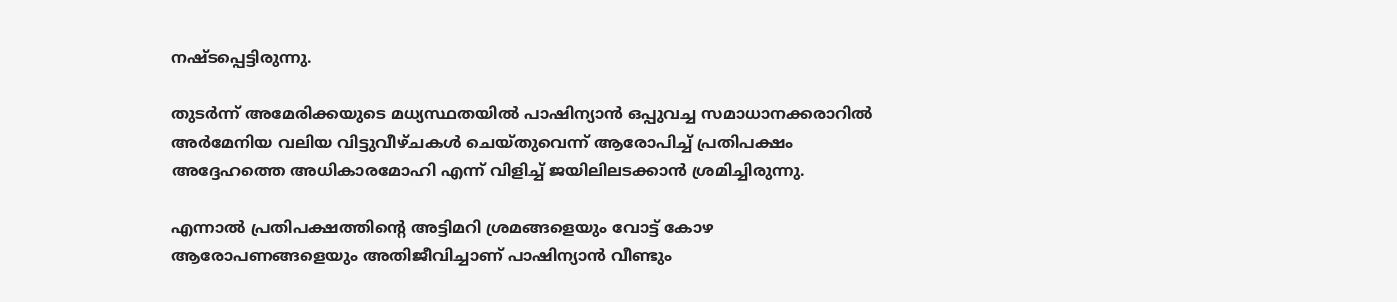നഷ്‌ടപ്പെട്ടിരുന്നു.

തുടർന്ന് അമേരിക്കയുടെ മധ്യസ്ഥതയിൽ പാഷിന്യാൻ ഒപ്പുവച്ച സമാധാനക്കരാറിൽ അർമേനിയ വലിയ വിട്ടുവീഴ്ചകൾ ചെയ്തുവെന്ന് ആരോപിച്ച് പ്രതിപക്ഷം അദ്ദേഹത്തെ അധികാരമോഹി എന്ന് വിളിച്ച് ജയിലിലടക്കാൻ ശ്രമിച്ചിരുന്നു.

എന്നാൽ പ്രതിപക്ഷത്തിന്‍റെ അട്ടിമറി ശ്രമങ്ങളെയും വോട്ട് കോഴ ആരോപണങ്ങളെയും അതിജീവിച്ചാണ് പാഷിന്യാൻ വീണ്ടും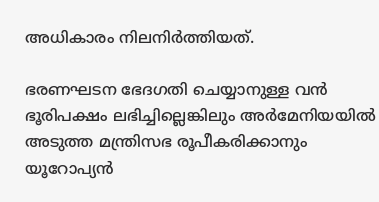അധികാരം നിലനിർത്തിയത്.

ഭരണഘടന ഭേദഗതി ചെയ്യാനുള്ള വൻ ഭൂരിപക്ഷം ലഭിച്ചില്ലെങ്കിലും അർമേനിയയിൽ അടുത്ത മന്ത്രിസഭ രൂപീകരിക്കാനും യൂറോപ്യൻ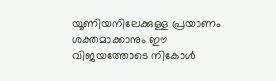യൂണിയനിലേക്കുള്ള പ്രയാണം ശക്തമാക്കാനും ഈ വിജയത്തോടെ നികോൾ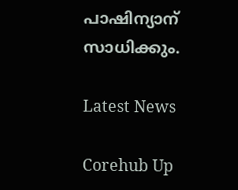പാഷിന്യാന് സാധിക്കും.

Latest News

Corehub Up